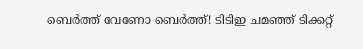ബെര്‍ത്ത് വേണോ ബെര്‍ത്ത്! ടിടിഇ ചമഞ്ഞ് ടിക്കറ്റ്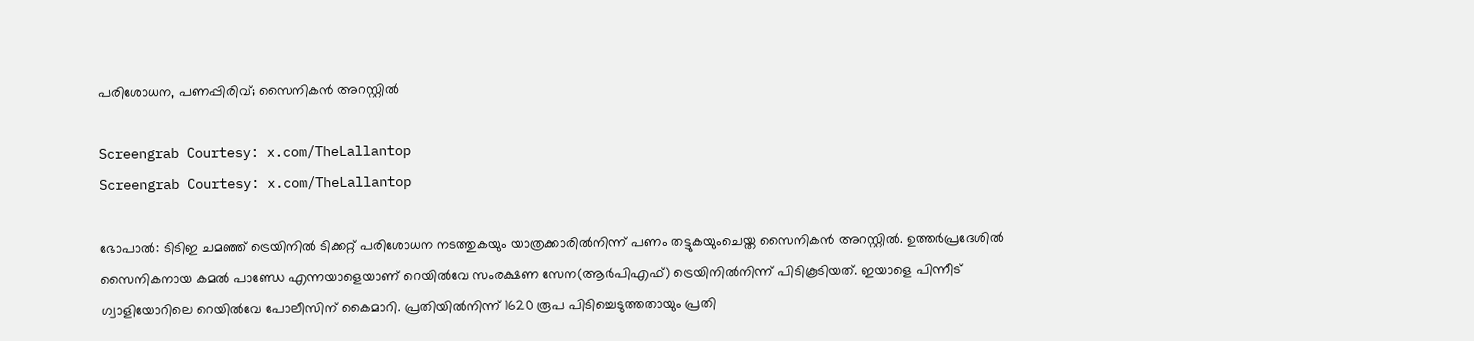പരിശോധന, പണപ്പിരിവ്; സൈനികന്‍ അറസ്റ്റില്‍

Screengrab Courtesy: x.com/TheLallantop
Screengrab Courtesy: x.com/TheLallantop

ഭോപാല്‍: ടിടിഇ ചമഞ്ഞ് ട്രെയിനില്‍ ടിക്കറ്റ് പരിശോധന നടത്തുകയും യാത്രക്കാരില്‍നിന്ന് പണം തട്ടുകയുംചെയ്ത സൈനികന്‍ അറസ്റ്റില്‍. ഉത്തര്‍പ്രദേശില്‍ സൈനികനായ കമല്‍ പാണ്ഡേ എന്നയാളെയാണ് റെയില്‍വേ സംരക്ഷണ സേന(ആര്‍പിഎഫ്) ട്രെയിനില്‍നിന്ന് പിടികൂടിയത്. ഇയാളെ പിന്നീട് ഗ്വാളിയോറിലെ റെയില്‍വേ പോലീസിന് കൈമാറി. പ്രതിയില്‍നിന്ന് 1620 രൂപ പിടിച്ചെടുത്തതായും പ്രതി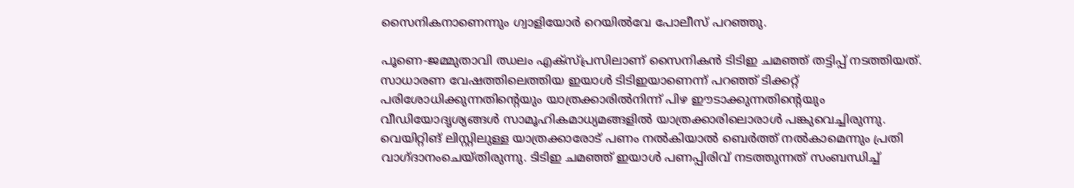സൈനികനാണെന്നും ഗ്വാളിയോര്‍ റെയില്‍വേ പോലീസ് പറഞ്ഞു.

പൂണെ-ജമ്മുതാവി ഝലം എക്‌സ്പ്രസിലാണ് സൈനികന്‍ ടിടിഇ ചമഞ്ഞ് തട്ടിപ്പ് നടത്തിയത്. സാധാരണ വേഷത്തിലെത്തിയ ഇയാള്‍ ടിടിഇയാണെന്ന് പറഞ്ഞ് ടിക്കറ്റ് പരിശോധിക്കുന്നതിന്റെയും യാത്രക്കാരില്‍നിന്ന് പിഴ ഈടാക്കുന്നതിന്റെയും വീഡിയോദൃശ്യങ്ങള്‍ സാമൂഹികമാധ്യമങ്ങളില്‍ യാത്രക്കാരിലൊരാള്‍ പങ്കുവെച്ചിരുന്നു. വെയിറ്റിങ് ലിസ്റ്റിലുള്ള യാത്രക്കാരോട് പണം നല്‍കിയാല്‍ ബെര്‍ത്ത് നല്‍കാമെന്നും പ്രതി വാഗ്ദാനംചെയ്തിരുന്നു. ടിടിഇ ചമഞ്ഞ് ഇയാള്‍ പണപ്പിരിവ് നടത്തുന്നത് സംബന്ധിച്ച്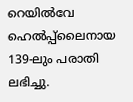റെയില്‍വേ ഹെല്‍പ്പ്‌ലൈനായ 139-ലും പരാതി ലഭിച്ചു.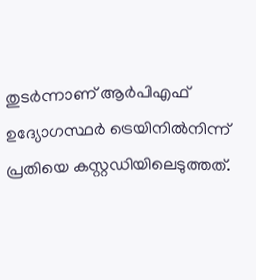തുടര്‍ന്നാണ് ആര്‍പിഎഫ് ഉദ്യോഗസ്ഥര്‍ ട്രെയിനില്‍നിന്ന് പ്രതിയെ കസ്റ്റഡിയിലെടുത്തത്.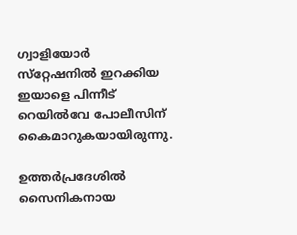ഗ്വാളിയോര്‍ സ്‌റ്റേഷനില്‍ ഇറക്കിയ ഇയാളെ പിന്നീട് റെയില്‍വേ പോലീസിന് കൈമാറുകയായിരുന്നു.

ഉത്തര്‍പ്രദേശില്‍ സൈനികനായ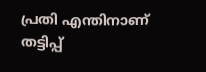പ്രതി എന്തിനാണ് തട്ടിപ്പ്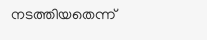നടത്തിയതെന്ന്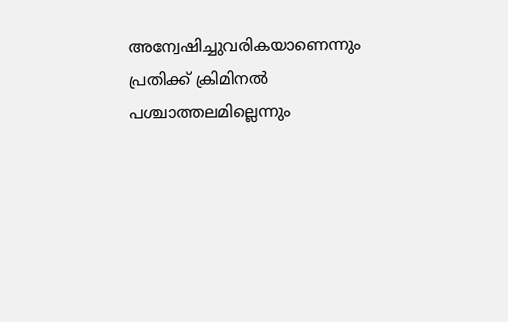അന്വേഷിച്ചുവരികയാണെന്നും പ്രതിക്ക് ക്രിമിനല്‍ പശ്ചാത്തലമില്ലെന്നും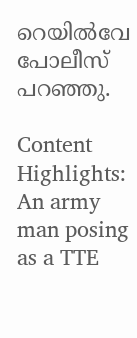റെയില്‍വേ പോലീസ് പറഞ്ഞു.

Content Highlights: An army man posing as a TTE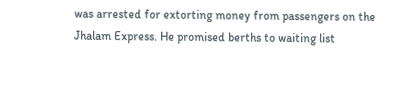was arrested for extorting money from passengers on the Jhalam Express. He promised berths to waiting list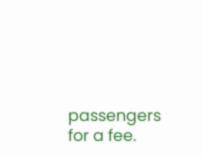passengers for a fee.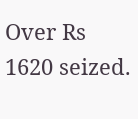Over Rs 1620 seized.